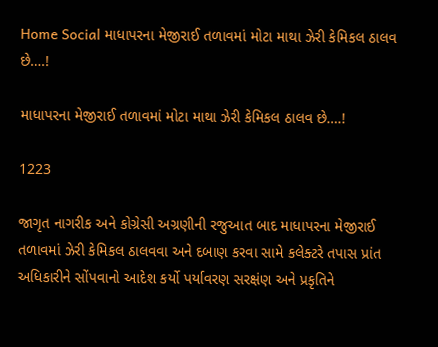Home Social માધાપરના મેજીરાઈ તળાવમાં મોટા માથા ઝેરી કેમિકલ ઠાલવ છે….!

માધાપરના મેજીરાઈ તળાવમાં મોટા માથા ઝેરી કેમિકલ ઠાલવ છે….!

1223

જાગૃત નાગરીક અને કોગ્રેસી અગ્રણીની રજુઆત બાદ માધાપરના મેજીરાઈ તળાવમાં ઝેરી કેમિકલ ઠાલવવા અને દબાણ કરવા સામે કલેક્ટરે તપાસ પ્રાંત અધિકારીને સોંપવાનો આદેશ કર્યો પર્યાવરણ સરક્ષંણ અને પ્રકૃતિને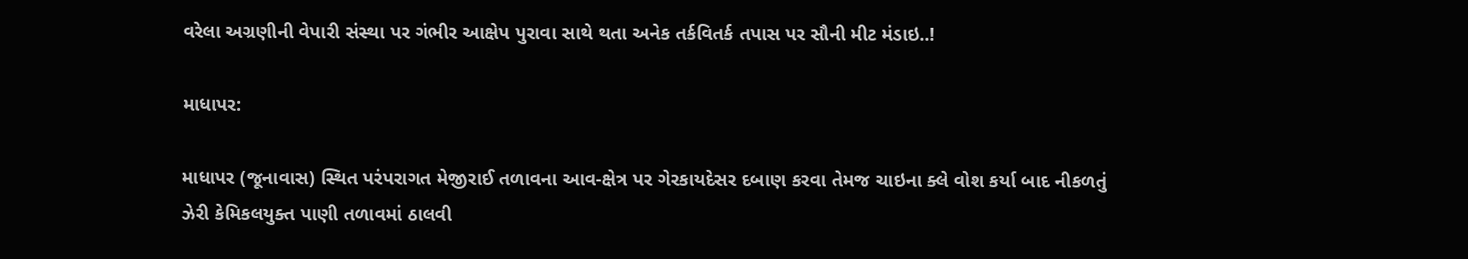વરેલા અગ્રણીની વેપારી સંસ્થા પર ગંભીર આક્ષેપ પુરાવા સાથે થતા અનેક તર્કવિતર્ક તપાસ પર સૌની મીટ મંડાઇ..!

માધાપર:

માધાપર (જૂનાવાસ) સ્થિત પરંપરાગત મેજીરાઈ તળાવના આવ-ક્ષેત્ર પર ગેરકાયદેસર દબાણ કરવા તેમજ ચાઇના ક્લે વોશ કર્યા બાદ નીકળતું ઝેરી કેમિકલયુક્ત પાણી તળાવમાં ઠાલવી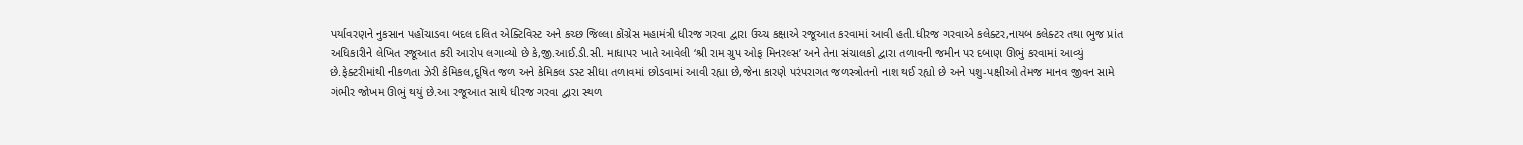પર્યાવરણને નુકસાન પહોંચાડવા બદલ દલિત એક્ટિવિસ્ટ અને કચ્છ જિલ્લા કોંગ્રેસ મહામંત્રી ધીરજ ગરવા દ્વારા ઉચ્ચ કક્ષાએ રજૂઆત કરવામાં આવી હતી.ધીરજ ગરવાએ કલેક્ટર,નાયબ કલેક્ટર તથા ભુજ પ્રાંત અધિકારીને લેખિત રજૂઆત કરી આરોપ લગાવ્યો છે કે,જી.આઈ.ડી.સી. માધાપર ખાતે આવેલી ‘શ્રી રામ ગ્રુપ ઓફ મિનરલ્સ’ અને તેના સંચાલકો દ્વારા તળાવની જમીન પર દબાણ ઊભું કરવામાં આવ્યું છે.ફેક્ટરીમાંથી નીકળતા ઝેરી કેમિકલ,દૂષિત જળ અને કેમિકલ ડસ્ટ સીધા તળાવમાં છોડવામાં આવી રહ્યા છે,જેના કારણે પરંપરાગત જળસ્ત્રોતનો નાશ થઈ રહ્યો છે અને પશુ-પક્ષીઓ તેમજ માનવ જીવન સામે ગંભીર જોખમ ઊભું થયું છે.આ રજૂઆત સાથે ધીરજ ગરવા દ્વારા સ્થળ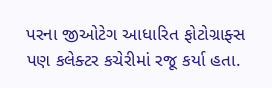પરના જીઓટેગ આધારિત ફોટોગ્રાફ્સ પણ કલેક્ટર કચેરીમાં રજૂ કર્યા હતા.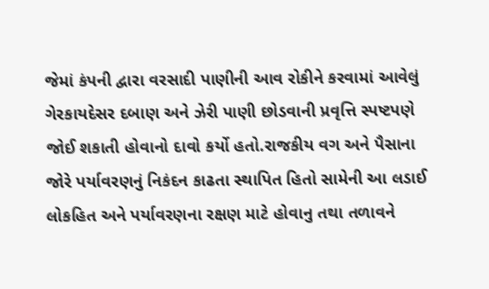જેમાં કંપની દ્વારા વરસાદી પાણીની આવ રોકીને કરવામાં આવેલું ગેરકાયદેસર દબાણ અને ઝેરી પાણી છોડવાની પ્રવૃત્તિ સ્પષ્ટપણે જોઈ શકાતી હોવાનો દાવો કર્યો હતો.રાજકીય વગ અને પૈસાના જોરે પર્યાવરણનું નિકંદન કાઢતા સ્થાપિત હિતો સામેની આ લડાઈ લોકહિત અને પર્યાવરણના રક્ષણ માટે હોવાનુ તથા તળાવને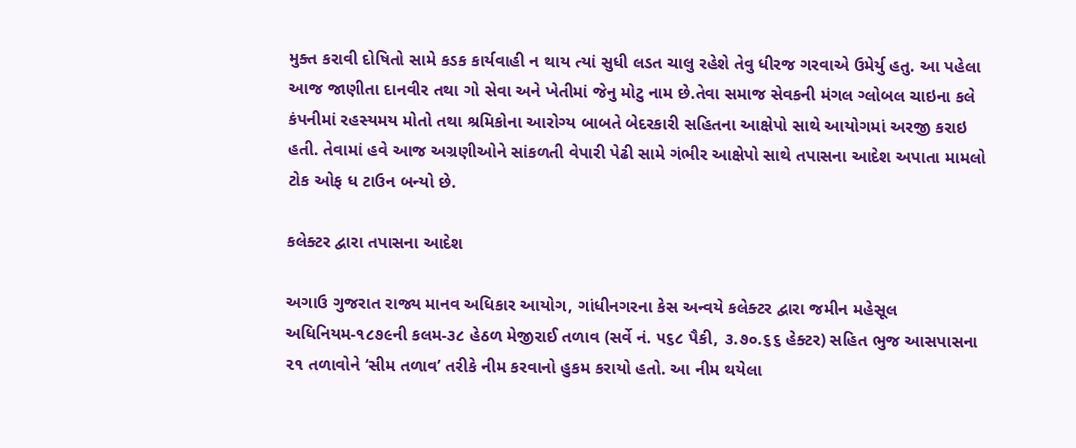મુક્ત કરાવી દોષિતો સામે કડક કાર્યવાહી ન થાય ત્યાં સુધી લડત ચાલુ રહેશે તેવુ ધીરજ ગરવાએ ઉમેર્યુ હતુ. આ પહેલા આજ જાણીતા દાનવીર તથા ગો સેવા અને ખેતીમાં જેનુ મોટુ નામ છે.તેવા સમાજ સેવકની મંગલ ગ્લોબલ ચાઇના કલે કંપનીમાં રહસ્યમય મોતો તથા શ્રમિકોના આરોગ્ય બાબતે બેદરકારી સહિતના આક્ષેપો સાથે આયોગમાં અરજી કરાઇ હતી. તેવામાં હવે આજ અગ્રણીઓને સાંકળતી વેપારી પેઢી સામે ગંભીર આક્ષેપો સાથે તપાસના આદેશ અપાતા મામલો ટોક ઓફ ધ ટાઉન બન્યો છે.

કલેક્ટર દ્વારા તપાસના આદેશ

અગાઉ ગુજરાત રાજ્ય માનવ અધિકાર આયોગ, ગાંધીનગરના કેસ અન્વયે કલેક્ટર દ્વારા જમીન મહેસૂલ અધિનિયમ-૧૮૭૯ની કલમ-૩૮ હેઠળ મેજીરાઈ તળાવ (સર્વે નં. ૫૬૮ પૈકી, ૩.૭૦.૬૬ હેક્ટર) સહિત ભુજ આસપાસના ૨૧ તળાવોને ‘સીમ તળાવ’ તરીકે નીમ કરવાનો હુકમ કરાયો હતો. આ નીમ થયેલા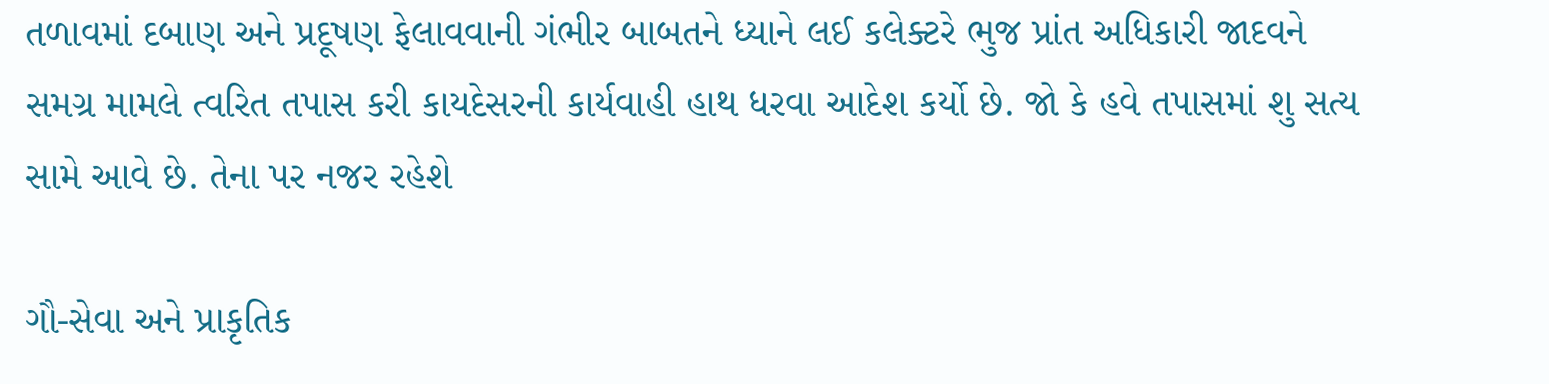તળાવમાં દબાણ અને પ્રદૂષણ ફેલાવવાની ગંભીર બાબતને ધ્યાને લઈ કલેક્ટરે ભુજ પ્રાંત અધિકારી જાદવને સમગ્ર મામલે ત્વરિત તપાસ કરી કાયદેસરની કાર્યવાહી હાથ ધરવા આદેશ કર્યો છે. જો કે હવે તપાસમાં શુ સત્ય સામે આવે છે. તેના પર નજર રહેશે

ગૌ-સેવા અને પ્રાકૃતિક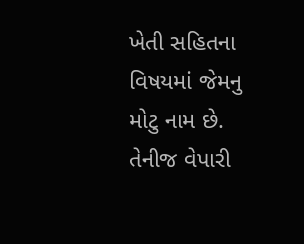ખેતી સહિતના વિષયમાં જેમનુ મોટુ નામ છે. તેનીજ વેપારી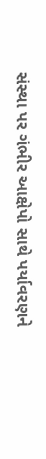સંસ્થા પર ગંભીર આક્ષેપો સાથે પર્યાવરણને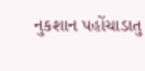નુકશાન પહોંચાડાતુ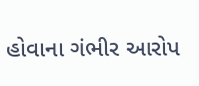હોવાના ગંભીર આરોપ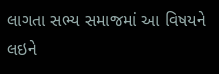લાગતા સભ્ય સમાજમાં આ વિષયને લઇને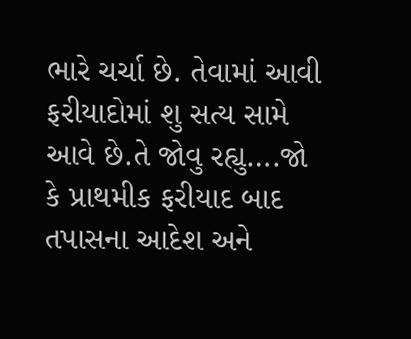ભારે ચર્ચા છે. તેવામાં આવી ફરીયાદોમાં શુ સત્ય સામે આવે છે.તે જોવુ રહ્યુ….જો કે પ્રાથમીક ફરીયાદ બાદ તપાસના આદેશ અને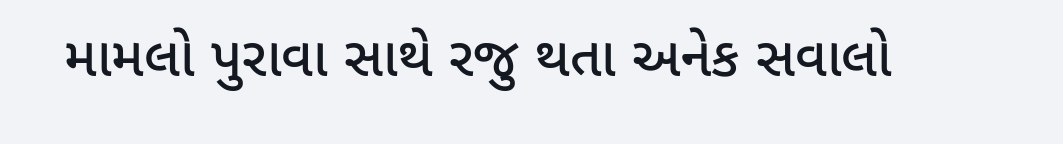મામલો પુરાવા સાથે રજુ થતા અનેક સવાલો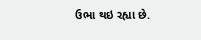ઉભા થઇ રહ્યા છે.